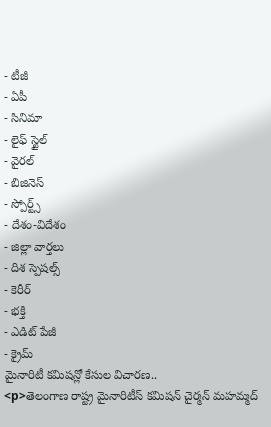- టీజీ
- ఏపీ
- సినిమా
- లైఫ్ స్టైల్
- వైరల్
- బిజినెస్
- స్పోర్ట్స్
- దేశం-విదేశం
- జిల్లా వార్తలు
- దిశ స్పెషల్స్
- కెరీర్
- భక్తి
- ఎడిట్ పేజీ
- క్రైమ్
మైనారిటీ కమిషన్లో కేసుల విచారణ..
<p>తెలంగాణ రాష్ట్ర మైనారిటీస్ కమిషన్ చైర్మన్ మహమ్మద్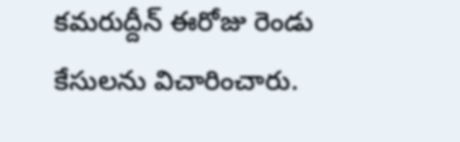కమరుద్దీన్ ఈరోజు రెండు కేసులను విచారించారు.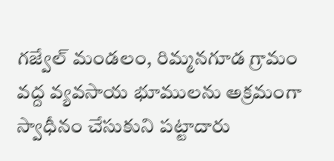గజ్వేల్ మండలం, రిమ్మనగూడ గ్రామం వద్ద వ్యవసాయ భూములను అక్రమంగా స్వాధీనం చేసుకుని పట్టాదారు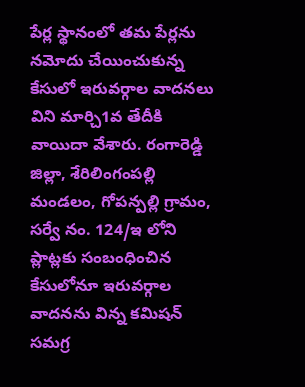పేర్ల స్థానంలో తమ పేర్లను నమోదు చేయించుకున్న కేసులో ఇరువర్గాల వాదనలు విని మార్చి1వ తేదీకి వాయిదా వేశారు. రంగారెడ్డి జిల్లా, శేరిలింగంపల్లి మండలం, గోపన్పల్లి గ్రామం, సర్వే నం. 124/ఇ లోని ప్లాట్లకు సంబంధించిన కేసులోనూ ఇరువర్గాల వాదనను విన్న కమిషన్ సమగ్ర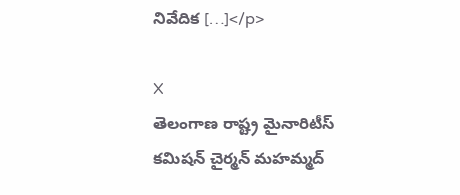నివేదిక […]</p>

X
తెలంగాణ రాష్ట్ర మైనారిటీస్ కమిషన్ చైర్మన్ మహమ్మద్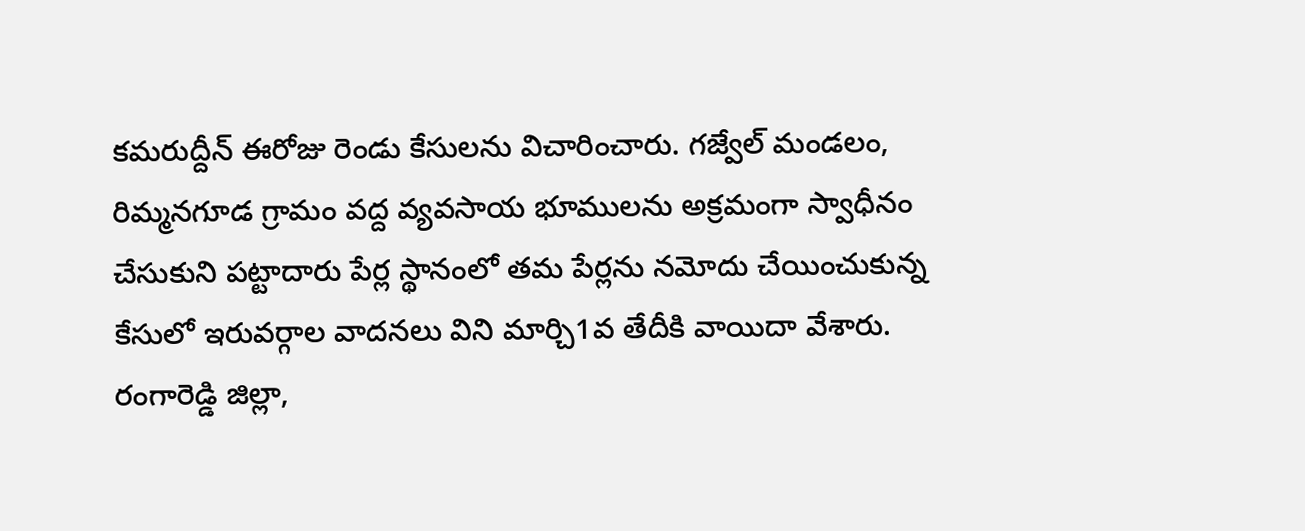కమరుద్దీన్ ఈరోజు రెండు కేసులను విచారించారు. గజ్వేల్ మండలం, రిమ్మనగూడ గ్రామం వద్ద వ్యవసాయ భూములను అక్రమంగా స్వాధీనం చేసుకుని పట్టాదారు పేర్ల స్థానంలో తమ పేర్లను నమోదు చేయించుకున్న కేసులో ఇరువర్గాల వాదనలు విని మార్చి1వ తేదీకి వాయిదా వేశారు. రంగారెడ్డి జిల్లా,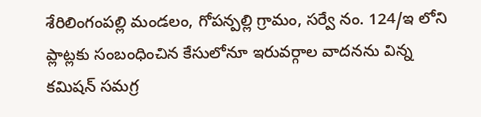శేరిలింగంపల్లి మండలం, గోపన్పల్లి గ్రామం, సర్వే నం. 124/ఇ లోని ప్లాట్లకు సంబంధించిన కేసులోనూ ఇరువర్గాల వాదనను విన్న కమిషన్ సమగ్ర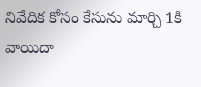నివేదిక కోసం కేసును మార్చి 1కి వాయిదా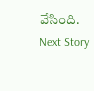వేసింది.
Next Story